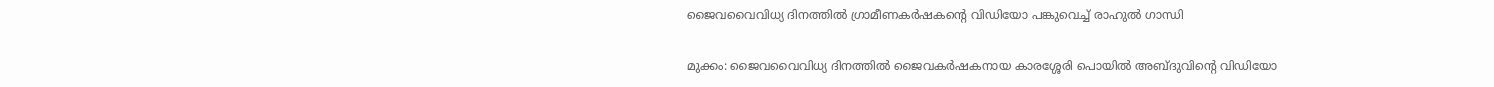ജൈവവൈവിധ്യ ദിനത്തിൽ ഗ്രാമീണകർഷകന്റെ വിഡിയോ പങ്കുവെച്ച്‌ രാഹുൽ ഗാന്ധി

മുക്കം‌: ജൈവവൈവിധ്യ ദിനത്തിൽ ജൈവകർഷകനായ കാരശ്ശേരി പൊയിൽ അബ്ദുവിന്റെ വിഡിയോ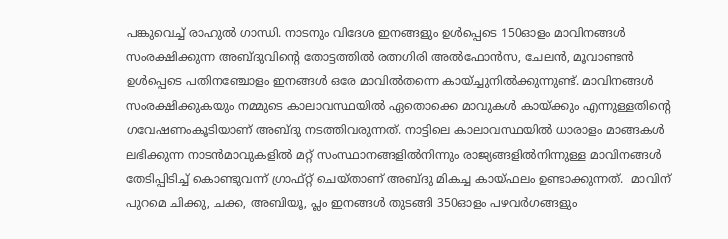പങ്കുവെച്ച് രാഹുൽ ഗാന്ധി. നാടനും വിദേശ ഇനങ്ങളും ഉൾപ്പെടെ 150ഓളം മാവിനങ്ങൾ സംരക്ഷിക്കുന്ന അബ്ദുവിന്റെ തോട്ടത്തിൽ രത്നഗിരി അൽഫോൻസ, ചേലൻ, മൂവാണ്ടൻ ഉൾപ്പെടെ പതിനഞ്ചോളം ഇനങ്ങൾ ഒരേ മാവിൽതന്നെ കായ്ച്ചുനിൽക്കുന്നുണ്ട്. മാവിനങ്ങൾ സംരക്ഷിക്കുകയും നമ്മുടെ കാലാവസ്ഥയിൽ ഏതൊക്കെ മാവുകൾ കായ്ക്കും എന്നുള്ളതിന്റെ ഗവേഷണംകൂടിയാണ് അബ്ദു നടത്തിവരുന്നത്. നാട്ടിലെ കാലാവസ്ഥയിൽ ധാരാളം മാങ്ങകൾ ലഭിക്കുന്ന നാടൻമാവുകളിൽ മറ്റ്‌ സംസ്ഥാനങ്ങളിൽനിന്നും രാജ്യങ്ങളിൽനിന്നുള്ള മാവിനങ്ങൾ തേടിപ്പിടിച്ച്‌ കൊണ്ടുവന്ന് ഗ്രാഫ്റ്റ് ചെയ്താണ്‌ അബ്ദു മികച്ച കായ്ഫലം ഉണ്ടാക്കുന്നത്‌.  മാവിന് പുറമെ ചിക്കു, ചക്ക, അബിയൂ, പ്ലം ഇനങ്ങൾ തുടങ്ങി 350ഓളം പഴവർഗങ്ങളും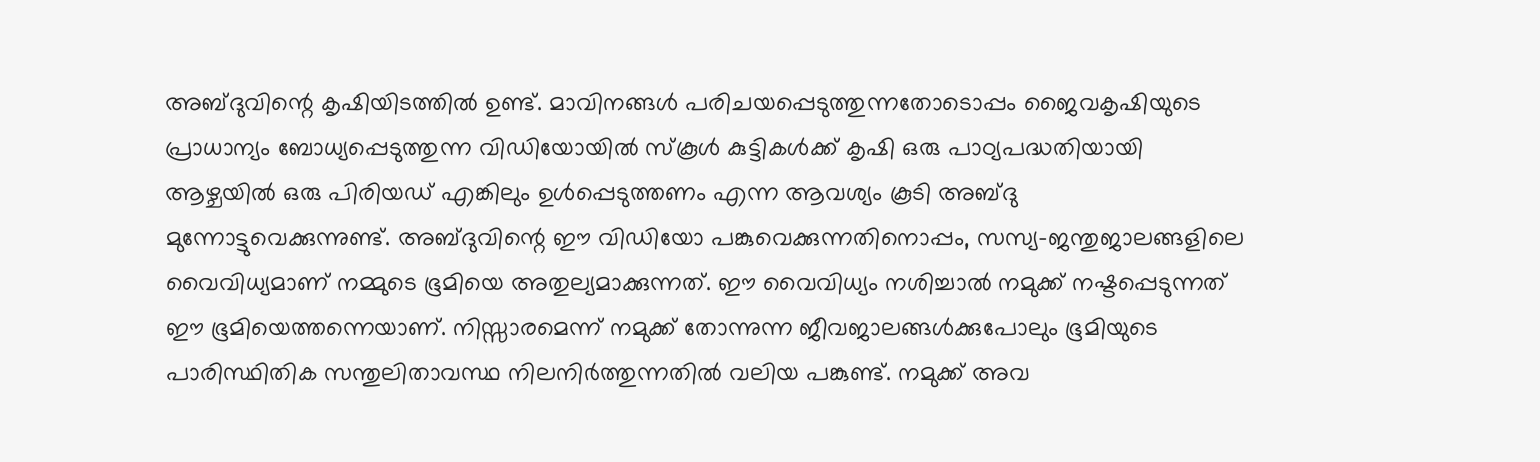അബ്ദുവിന്റെ കൃഷിയിടത്തിൽ ഉണ്ട്‌. മാവിനങ്ങൾ പരിചയപ്പെടുത്തുന്നതോടൊപ്പം ജൈവകൃഷിയുടെ പ്രാധാന്യം ബോധ്യപ്പെടുത്തുന്ന വിഡിയോയിൽ സ്‌കൂൾ കുട്ടികൾക്ക് കൃഷി ഒരു പാഠ്യപദ്ധതിയായി ആഴ്ചയിൽ ഒരു പിരിയഡ് എങ്കിലും ഉൾപ്പെടുത്തണം എന്ന ആവശ്യം കൂടി അബ്ദു മുന്നോട്ടുവെക്കുന്നുണ്ട്. അബ്ദുവിന്റെ ഈ വിഡിയോ പങ്കുവെക്കുന്നതിനൊപ്പം, സസ്യ-ജന്തുജാലങ്ങളിലെ വൈവിധ്യമാണ്‌ നമ്മുടെ ഭൂമിയെ അതുല്യമാക്കുന്നത്‌. ഈ വൈവിധ്യം നശിച്ചാൽ നമുക്ക്‌ നഷ്ടപ്പെടുന്നത്‌ ഈ ഭൂമിയെത്തന്നെയാണ്‌. നിസ്സാരമെന്ന് നമുക്ക്‌ തോന്നുന്ന ജീവജാലങ്ങൾക്കുപോലും ഭൂമിയുടെ പാരിസ്ഥിതിക സന്തുലിതാവസ്ഥ നിലനിർത്തുന്നതിൽ വലിയ പങ്കുണ്ട്‌. നമുക്ക്‌ അവ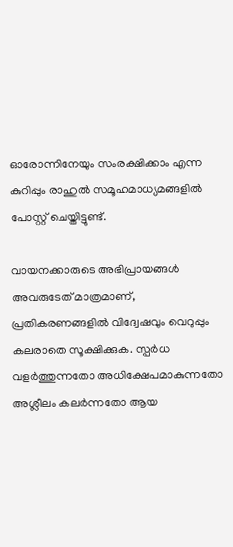ഓരോന്നിനേയും സംരക്ഷിക്കാം എന്ന കുറിപ്പും രാഹുൽ സമൂഹമാധ്യമങ്ങളിൽ പോസ്റ്റ് ചെയ്തിട്ടുണ്ട്.

വായനക്കാരുടെ അഭിപ്രായങ്ങള്‍ അവരുടേത് മാത്രമാണ്, പ്രതികരണങ്ങളിൽ വിദ്വേഷവും വെറുപ്പും കലരാതെ സൂക്ഷിക്കുക. സ്പർധ വളർത്തുന്നതോ അധിക്ഷേപമാകുന്നതോ അശ്ലീലം കലർന്നതോ ആയ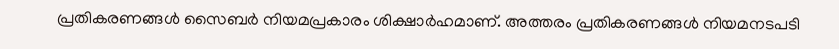പ്രതികരണങ്ങൾ സൈബർ നിയമപ്രകാരം ശിക്ഷാർഹമാണ്. അത്തരം പ്രതികരണങ്ങൾ നിയമനടപടി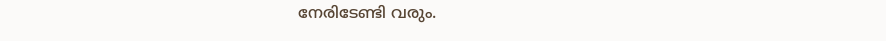നേരിടേണ്ടി വരും.